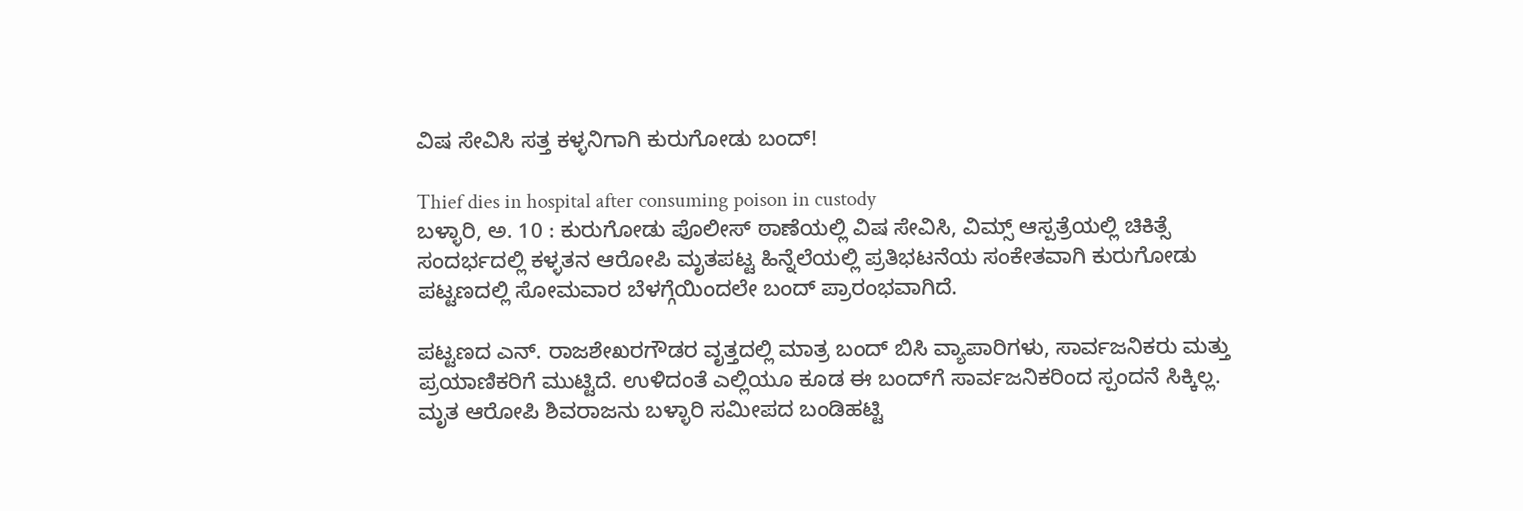ವಿಷ ಸೇವಿಸಿ ಸತ್ತ ಕಳ್ಳನಿಗಾಗಿ ಕುರುಗೋಡು ಬಂದ್!

Thief dies in hospital after consuming poison in custody
ಬಳ್ಳಾರಿ, ಅ. 10 : ಕುರುಗೋಡು ಪೊಲೀಸ್ ಠಾಣೆಯಲ್ಲಿ ವಿಷ ಸೇವಿಸಿ, ವಿಮ್ಸ್ ಆಸ್ಪತ್ರೆಯಲ್ಲಿ ಚಿಕಿತ್ಸೆ ಸಂದರ್ಭದಲ್ಲಿ ಕಳ್ಳತನ ಆರೋಪಿ ಮೃತಪಟ್ಟ ಹಿನ್ನೆಲೆಯಲ್ಲಿ ಪ್ರತಿಭಟನೆಯ ಸಂಕೇತವಾಗಿ ಕುರುಗೋಡು ಪಟ್ಟಣದಲ್ಲಿ ಸೋಮವಾರ ಬೆಳಗ್ಗೆಯಿಂದಲೇ ಬಂದ್ ಪ್ರಾರಂಭವಾಗಿದೆ.

ಪಟ್ಟಣದ ಎನ್. ರಾಜಶೇಖರಗೌಡರ ವೃತ್ತದಲ್ಲಿ ಮಾತ್ರ ಬಂದ್‌ ಬಿಸಿ ವ್ಯಾಪಾರಿಗಳು, ಸಾರ್ವಜನಿಕರು ಮತ್ತು ಪ್ರಯಾಣಿಕರಿಗೆ ಮುಟ್ಟಿದೆ. ಉಳಿದಂತೆ ಎಲ್ಲಿಯೂ ಕೂಡ ಈ ಬಂದ್‌ಗೆ ಸಾರ್ವಜನಿಕರಿಂದ ಸ್ಪಂದನೆ ಸಿಕ್ಕಿಲ್ಲ. ಮೃತ ಆರೋಪಿ ಶಿವರಾಜನು ಬಳ್ಳಾರಿ ಸಮೀಪದ ಬಂಡಿಹಟ್ಟಿ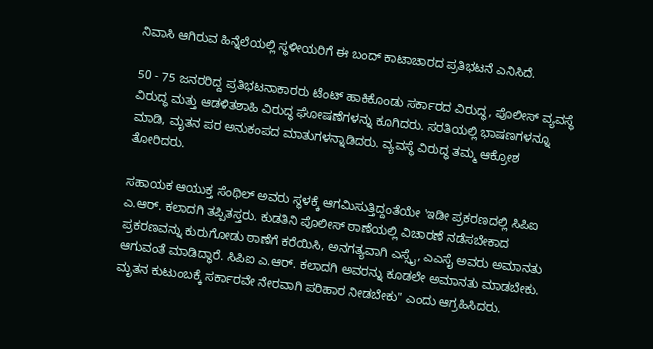ನಿವಾಸಿ ಆಗಿರುವ ಹಿನ್ನೆಲೆಯಲ್ಲಿ ಸ್ಥಳೀಯರಿಗೆ ಈ ಬಂದ್ ಕಾಟಾಚಾರದ ಪ್ರತಿಭಟನೆ ಎನಿಸಿದೆ.

50 - 75 ಜನರರಿದ್ದ ಪ್ರತಿಭಟನಾಕಾರರು ಟೆಂಟ್ ಹಾಕಿಕೊಂಡು ಸರ್ಕಾರದ ವಿರುದ್ಧ, ಪೊಲೀಸ್ ವ್ಯವಸ್ಥೆ ವಿರುದ್ಧ ಮತ್ತು ಆಡಳಿತಶಾಹಿ ವಿರುದ್ಧ ಘೋಷಣೆಗಳನ್ನು ಕೂಗಿದರು. ಸರತಿಯಲ್ಲಿ ಭಾಷಣಗಳನ್ನೂ ಮಾಡಿ, ಮೃತನ ಪರ ಅನುಕಂಪದ ಮಾತುಗಳನ್ನಾಡಿದರು. ವ್ಯವಸ್ಥೆ ವಿರುದ್ಧ ತಮ್ಮ ಆಕ್ರೋಶ ತೋರಿದರು.

ಸಹಾಯಕ ಆಯುಕ್ತ ಸೆಂಥಿಲ್ ಅವರು ಸ್ಥಳಕ್ಕೆ ಆಗಮಿಸುತ್ತಿದ್ದಂತೆಯೇ 'ಇಡೀ ಪ್ರಕರಣದಲ್ಲಿ ಸಿಪಿಐ ಎ.ಆರ್. ಕಲಾದಗಿ ತಪ್ಪಿತಸ್ತರು. ಕುಡತಿನಿ ಪೊಲೀಸ್ ಠಾಣೆಯಲ್ಲಿ ವಿಚಾರಣೆ ನಡೆಸಬೇಕಾದ ಪ್ರಕರಣವನ್ನು ಕುರುಗೋಡು ಠಾಣೆಗೆ ಕರೆಯಿಸಿ, ಅನಗತ್ಯವಾಗಿ ಎಸ್ಸೈ, ಎಎಸೈ ಅವರು ಅಮಾನತು ಆಗುವಂತೆ ಮಾಡಿದ್ಧಾರೆ. ಸಿಪಿಐ ಎ.ಆರ್. ಕಲಾದಗಿ ಅವರನ್ನು ಕೂಡಲೇ ಅಮಾನತು ಮಾಡಬೇಕು. ಮೃತನ ಕುಟುಂಬಕ್ಕೆ ಸರ್ಕಾರವೇ ನೇರವಾಗಿ ಪರಿಹಾರ ನೀಡಬೇಕು" ಎಂದು ಆಗ್ರಹಿಸಿದರು.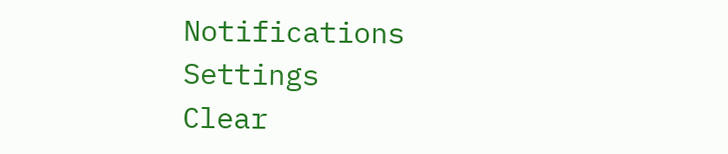Notifications
Settings
Clear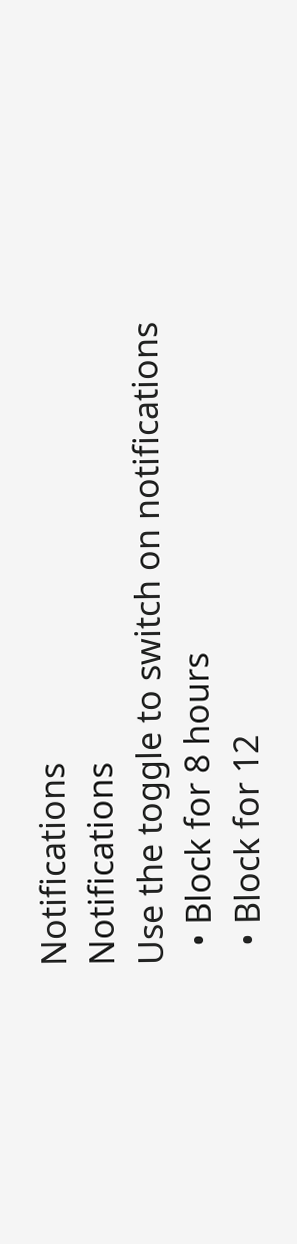Notifications
Notifications
Use the toggle to switch on notifications
  • Block for 8 hours
  • Block for 12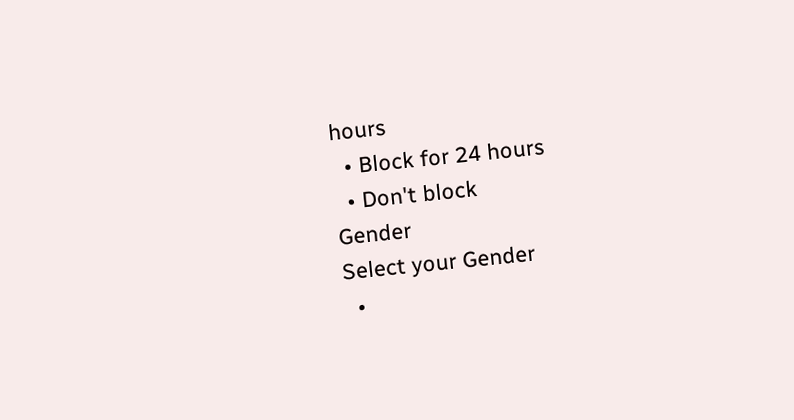hours
  • Block for 24 hours
  • Don't block
Gender
Select your Gender
  •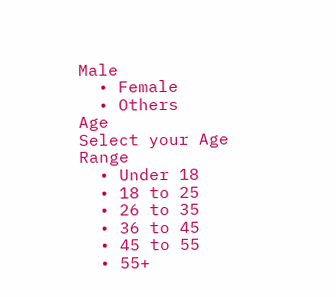Male
  • Female
  • Others
Age
Select your Age Range
  • Under 18
  • 18 to 25
  • 26 to 35
  • 36 to 45
  • 45 to 55
  • 55+